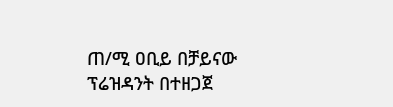ጠ/ሚ ዐቢይ በቻይናው ፕሬዝዳንት በተዘጋጀ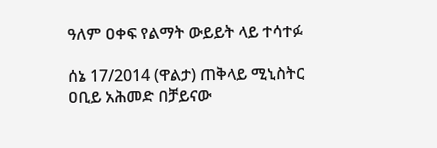ዓለም ዐቀፍ የልማት ውይይት ላይ ተሳተፉ

ሰኔ 17/2014 (ዋልታ) ጠቅላይ ሚኒስትር ዐቢይ አሕመድ በቻይናው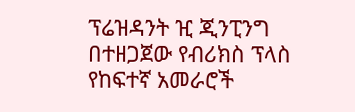ፕሬዝዳንት ዢ ጂንፒንግ በተዘጋጀው የብሪክስ ፕላስ የከፍተኛ አመራሮች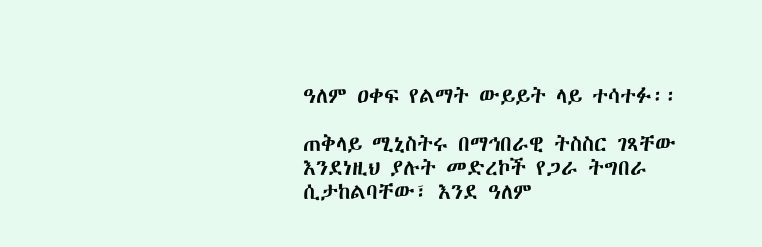ዓለም ዐቀፍ የልማት ውይይት ላይ ተሳተፉ፡፡

ጠቅላይ ሚኒስትሩ በማኅበራዊ ትስስር ገጻቸው እንደነዚህ ያሉት መድረኮች የጋራ ትግበራ ሲታከልባቸው፣ እንደ ዓለም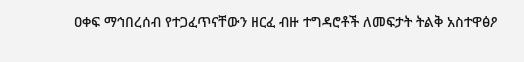ዐቀፍ ማኅበረሰብ የተጋፈጥናቸውን ዘርፈ ብዙ ተግዳሮቶች ለመፍታት ትልቅ አስተዋፅዖ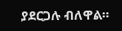ያደርጋሉ ብለዋል።